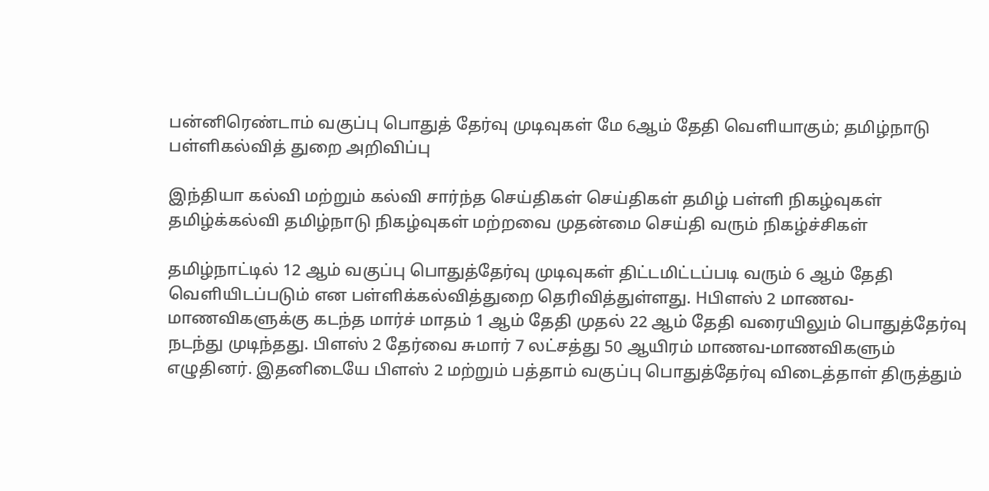பன்னிரெண்டாம் வகுப்பு பொதுத் தேர்வு முடிவுகள் மே 6ஆம் தேதி வெளியாகும்; தமிழ்நாடு பள்ளிகல்வித் துறை அறிவிப்பு

இந்தியா கல்வி மற்றும் கல்வி சார்ந்த செய்திகள் செய்திகள் தமிழ் பள்ளி நிகழ்வுகள் தமிழ்க்கல்வி தமிழ்நாடு நிகழ்வுகள் மற்றவை முதன்மை செய்தி வரும் நிகழ்ச்சிகள்

தமிழ்நாட்டில் 12 ஆம் வகுப்பு பொதுத்தேர்வு முடிவுகள் திட்டமிட்டப்படி வரும் 6 ஆம் தேதி வெளியிடப்படும் என பள்ளிக்கல்வித்துறை தெரிவித்துள்ளது. Hபிளஸ் 2 மாணவ-மாணவிகளுக்கு கடந்த மார்ச் மாதம் 1 ஆம் தேதி முதல் 22 ஆம் தேதி வரையிலும் பொதுத்தேர்வு நடந்து முடிந்தது. பிளஸ் 2 தேர்வை சுமார் 7 லட்சத்து 50 ஆயிரம் மாணவ-மாணவிகளும் எழுதினர். இதனிடையே பிளஸ் 2 மற்றும் பத்தாம் வகுப்பு பொதுத்தேர்வு விடைத்தாள் திருத்தும்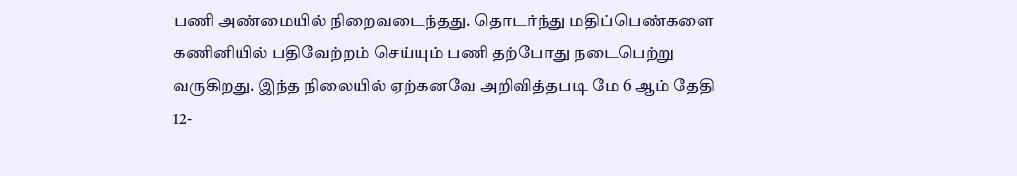பணி அண்மையில் நிறைவடைந்தது. தொடர்ந்து மதிப்பெண்களை கணினியில் பதிவேற்றம் செய்யும் பணி தற்போது நடைபெற்று வருகிறது. இந்த நிலையில் ஏற்கனவே அறிவித்தபடி மே 6 ஆம் தேதி 12-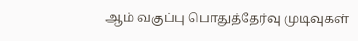ஆம் வகுப்பு பொதுத்தேர்வு முடிவுகள்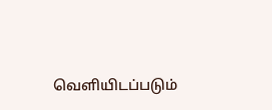வெளியிடப்படும்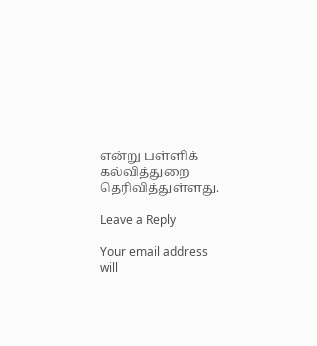என்று பள்ளிக் கல்வித்துறை தெரிவித்துள்ளது.

Leave a Reply

Your email address will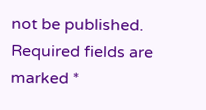not be published. Required fields are marked *